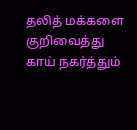தலித் மக்களை குறிவைத்து காய் நகர்த்தும்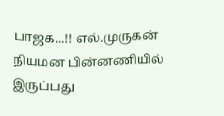பாஜக...!! எல்.முருகன் நியமன பின்னணியில் இருப்பது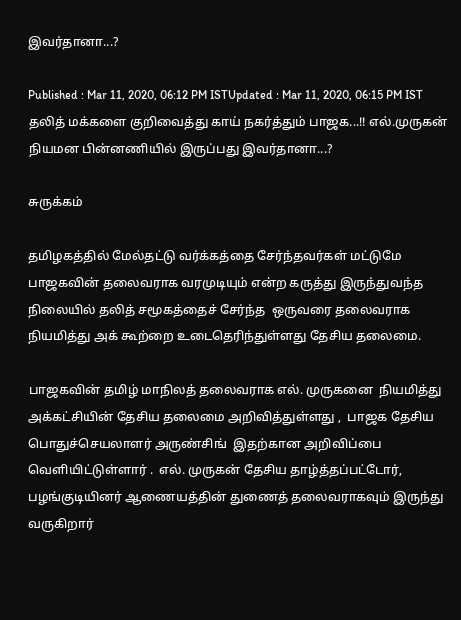இவர்தானா...?

Published : Mar 11, 2020, 06:12 PM ISTUpdated : Mar 11, 2020, 06:15 PM IST
தலித் மக்களை குறிவைத்து காய் நகர்த்தும் பாஜக...!! எல்.முருகன் நியமன பின்னணியில் இருப்பது இவர்தானா...?

சுருக்கம்

தமிழகத்தில் மேல்தட்டு வர்க்கத்தை சேர்ந்தவர்கள் மட்டுமே பாஜகவின் தலைவராக வரமுடியும் என்ற கருத்து இருந்துவந்த நிலையில் தலித் சமூகத்தைச் சேர்ந்த  ஒருவரை தலைவராக  நியமித்து அக் கூற்றை உடைதெரிந்துள்ளது தேசிய தலைமை.

பாஜகவின் தமிழ் மாநிலத் தலைவராக எல். முருகனை  நியமித்து அக்கட்சியின் தேசிய தலைமை அறிவித்துள்ளது ,  பாஜக தேசிய பொதுச்செயலாளர் அருண்சிங்  இதற்கான அறிவிப்பை வெளியிட்டுள்ளார் .  எல். முருகன் தேசிய தாழ்த்தப்பட்டோர், பழங்குடியினர் ஆணையத்தின் துணைத் தலைவராகவும் இருந்து வருகிறார்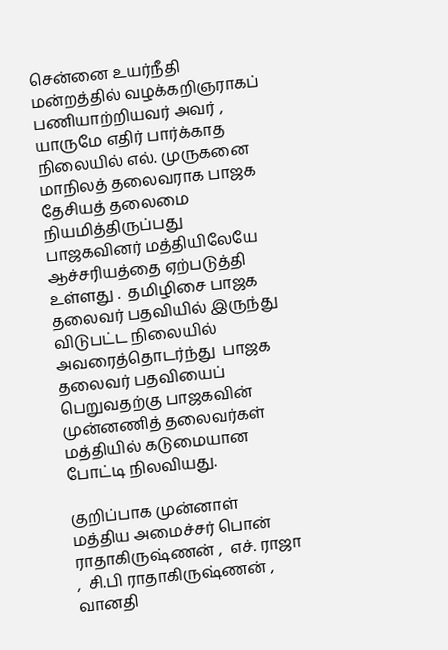சென்னை உயர்நீதி மன்றத்தில் வழக்கறிஞராகப் பணியாற்றியவர் அவர் , யாருமே எதிர் பார்க்காத நிலையில் எல். முருகனை மாநிலத் தலைவராக பாஜக தேசியத் தலைமை நியமித்திருப்பது பாஜகவினர் மத்தியிலேயே ஆச்சரியத்தை ஏற்படுத்தி உள்ளது .  தமிழிசை பாஜக தலைவர் பதவியில் இருந்து விடுபட்ட நிலையில் அவரைத்தொடர்ந்து  பாஜக தலைவர் பதவியைப் பெறுவதற்கு பாஜகவின் முன்னணித் தலைவர்கள் மத்தியில் கடுமையான போட்டி நிலவியது.

குறிப்பாக முன்னாள் மத்திய அமைச்சர் பொன் ராதாகிருஷ்ணன் ,  எச். ராஜா ,  சி.பி ராதாகிருஷ்ணன் ,  வானதி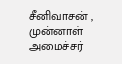சீனிவாசன் , முன்னாள் அமைச்சர்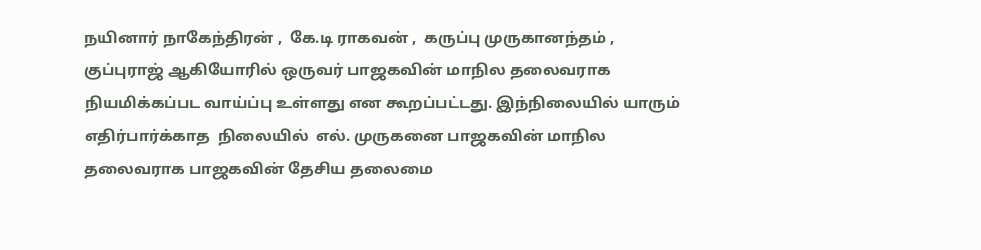நயினார் நாகேந்திரன் ,  கே.டி ராகவன் ,  கருப்பு முருகானந்தம் ,  குப்புராஜ் ஆகியோரில் ஒருவர் பாஜகவின் மாநில தலைவராக  நியமிக்கப்பட வாய்ப்பு உள்ளது என கூறப்பட்டது. இந்நிலையில் யாரும் எதிர்பார்க்காத  நிலையில்  எல். முருகனை பாஜகவின் மாநில தலைவராக பாஜகவின் தேசிய தலைமை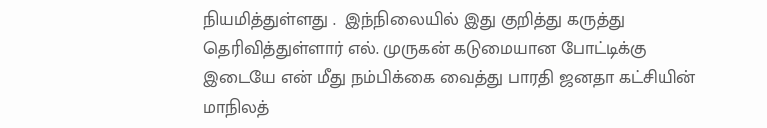நியமித்துள்ளது .  இந்நிலையில் இது குறித்து கருத்து தெரிவித்துள்ளார் எல். முருகன் கடுமையான போட்டிக்கு  இடையே என் மீது நம்பிக்கை வைத்து பாரதி ஜனதா கட்சியின் மாநிலத்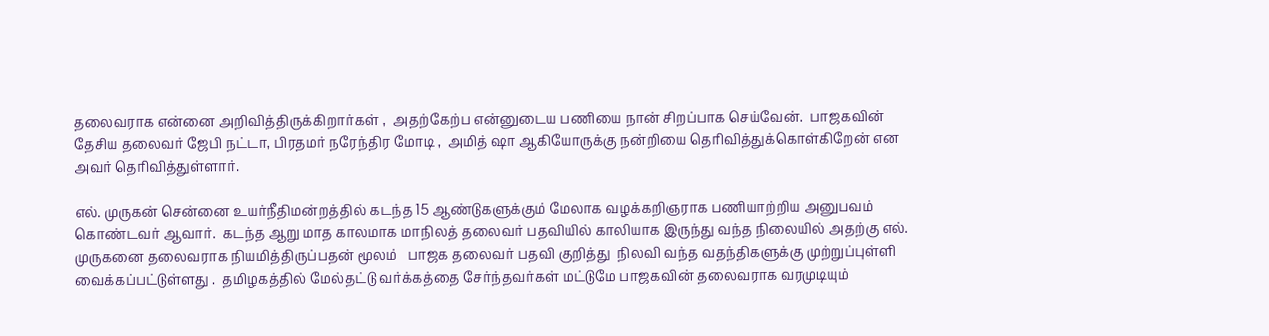தலைவராக என்னை அறிவித்திருக்கிறார்கள் ,  அதற்கேற்ப என்னுடைய பணியை நான் சிறப்பாக செய்வேன்.  பாஜகவின் தேசிய தலைவர் ஜேபி நட்டா, பிரதமர் நரேந்திர மோடி ,  அமித் ஷா ஆகியோருக்கு நன்றியை தெரிவித்துக்கொள்கிறேன் என அவர் தெரிவித்துள்ளார்.

எல். முருகன் சென்னை உயர்நீதிமன்றத்தில் கடந்த 15 ஆண்டுகளுக்கும் மேலாக வழக்கறிஞராக பணியாற்றிய அனுபவம் கொண்டவர் ஆவார்.  கடந்த ஆறு மாத காலமாக மாநிலத் தலைவர் பதவியில் காலியாக இருந்து வந்த நிலையில் அதற்கு எல். முருகனை தலைவராக நியமித்திருப்பதன் மூலம்   பாஜக தலைவர் பதவி குறித்து  நிலவி வந்த வதந்திகளுக்கு முற்றுப்புள்ளி வைக்கப்பட்டுள்ளது .  தமிழகத்தில் மேல்தட்டு வர்க்கத்தை சேர்ந்தவர்கள் மட்டுமே பாஜகவின் தலைவராக வரமுடியும்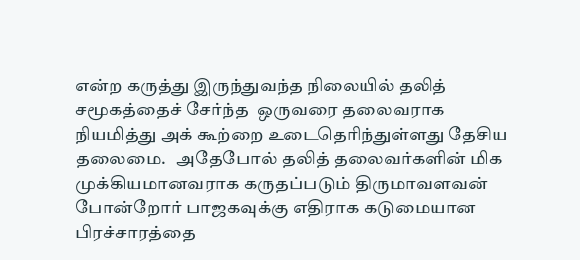என்ற கருத்து இருந்துவந்த நிலையில் தலித் சமூகத்தைச் சேர்ந்த  ஒருவரை தலைவராக  நியமித்து அக் கூற்றை உடைதெரிந்துள்ளது தேசிய தலைமை.   அதேபோல் தலித் தலைவர்களின் மிக முக்கியமானவராக கருதப்படும் திருமாவளவன் போன்றோர் பாஜகவுக்கு எதிராக கடுமையான பிரச்சாரத்தை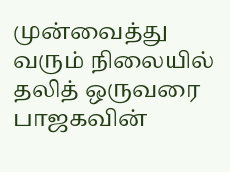முன்வைத்து வரும் நிலையில் தலித் ஒருவரை பாஜகவின்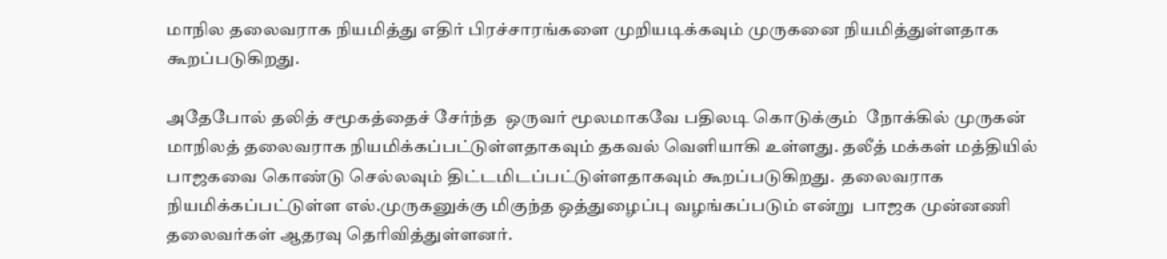மாநில தலைவராக நியமித்து எதிர் பிரச்சாரங்களை முறியடிக்கவும் முருகனை நியமித்துள்ளதாக கூறப்படுகிறது.

அதேபோல் தலித் சமூகத்தைச் சேர்ந்த  ஒருவர் மூலமாகவே பதிலடி கொடுக்கும்  நோக்கில் முருகன்  மாநிலத் தலைவராக நியமிக்கப்பட்டுள்ளதாகவும் தகவல் வெளியாகி உள்ளது. தலீத் மக்கள் மத்தியில் பாஜகவை கொண்டு செல்லவும் திட்டமிடப்பட்டுள்ளதாகவும் கூறப்படுகிறது.  தலைவராக நியமிக்கப்பட்டுள்ள எல்.முருகனுக்கு மிகுந்த ஒத்துழைப்பு வழங்கப்படும் என்று  பாஜக முன்னணி தலைவர்கள் ஆதரவு தெரிவித்துள்ளனர்.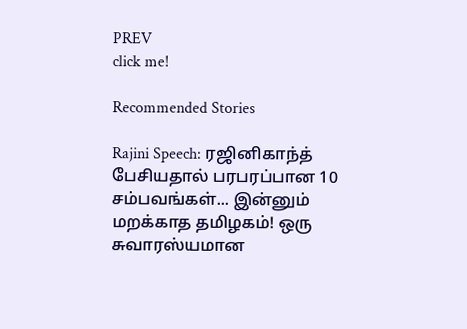PREV
click me!

Recommended Stories

Rajini Speech: ரஜினிகாந்த் பேசியதால் பரபரப்பான 10 சம்பவங்கள்... இன்னும் மறக்காத தமிழகம்! ஒரு சுவாரஸ்யமான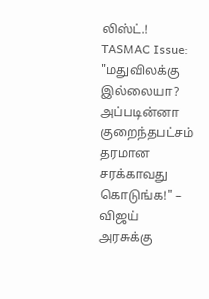லிஸ்ட்.!
TASMAC Issue: "மதுவிலக்கு இல்லையா? அப்படின்னா குறைந்தபட்சம் தரமான சரக்காவது கொடுங்க!" – விஜய் அரசுக்கு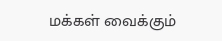மக்கள் வைக்கும்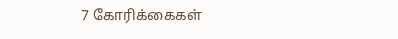7 கோரிக்கைகள்